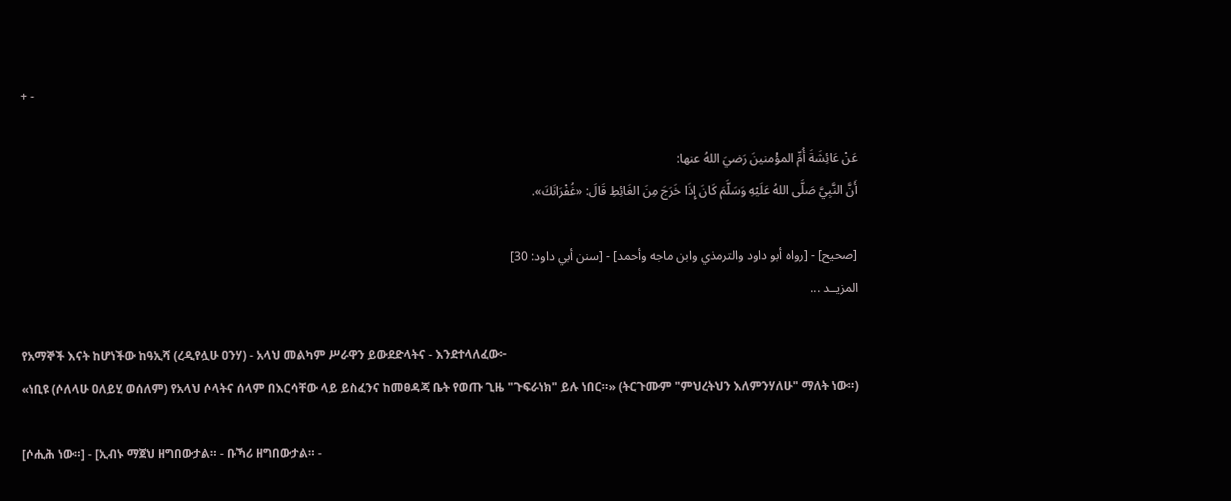+ -

عَنْ عَائِشَةَ أُمِّ المؤْمنينَ رَضيَ اللهُ عنها:
أَنَّ النَّبِيَّ صَلَّى اللهُ عَلَيْهِ وَسَلَّمَ كَانَ إِذَا خَرَجَ مِنَ الغَائِطِ قَالَ: «غُفْرَانَكَ».

[صحيح] - [رواه أبو داود والترمذي وابن ماجه وأحمد] - [سنن أبي داود: 30]
المزيــد ...

የአማኞች እናት ከሆነችው ከዓኢሻ (ረዲየሏሁ ዐንሃ) - አላህ መልካም ሥራዋን ይውደድላትና - እንደተላለፈው፦
«ነቢዩ (ሶለላሁ ዐለይሂ ወሰለም) የአላህ ሶላትና ሰላም በእርሳቸው ላይ ይስፈንና ከመፀዳጃ ቤት የወጡ ጊዜ "ጉፍራነክ" ይሉ ነበር።» (ትርጉሙም "ምህረትህን እለምንሃለሁ" ማለት ነው።)

[ሶሒሕ ነው።] - [ኢብኑ ማጀህ ዘግበውታል። - ቡኻሪ ዘግበውታል። -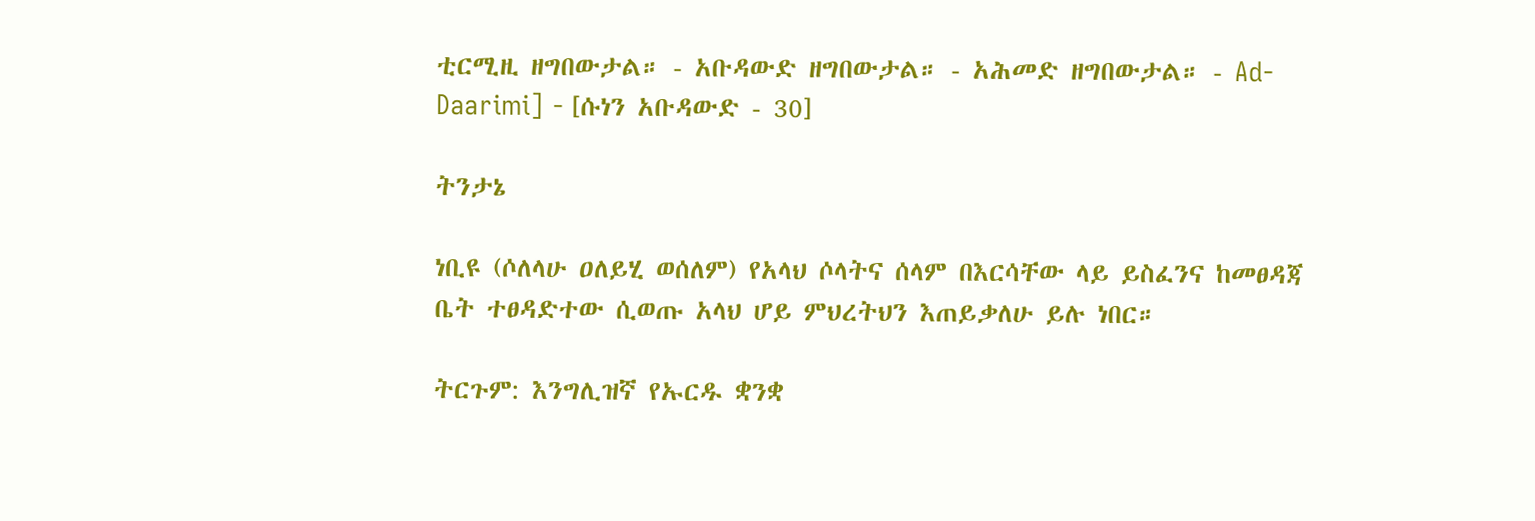ቲርሚዚ ዘግበውታል። - አቡዳውድ ዘግበውታል። - አሕመድ ዘግበውታል። - Ad-Daarimi] - [ሱነን አቡዳውድ - 30]

ትንታኔ

ነቢዩ (ሶለላሁ ዐለይሂ ወሰለም) የአላህ ሶላትና ሰላም በእርሳቸው ላይ ይስፈንና ከመፀዳጃ ቤት ተፀዳድተው ሲወጡ አላህ ሆይ ምህረትህን እጠይቃለሁ ይሉ ነበር።

ትርጉም: እንግሊዝኛ የኡርዱ ቋንቋ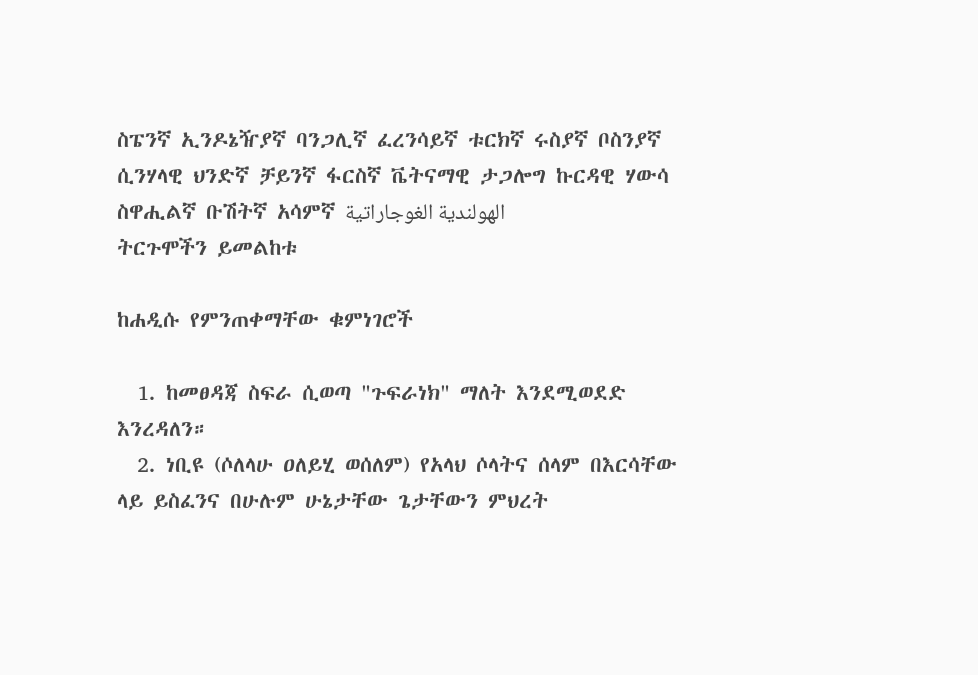ስፔንኛ ኢንዶኔዥያኛ ባንጋሊኛ ፈረንሳይኛ ቱርክኛ ሩስያኛ ቦስንያኛ ሲንሃላዊ ህንድኛ ቻይንኛ ፋርስኛ ቬትናማዊ ታጋሎግ ኩርዳዊ ሃውሳ ስዋሒልኛ ቡሽትኛ አሳምኛ الهولندية الغوجاراتية
ትርጉሞችን ይመልከቱ

ከሐዲሱ የምንጠቀማቸው ቁምነገሮች

  1. ከመፀዳጃ ስፍራ ሲወጣ "ጉፍራነክ" ማለት እንደሚወደድ እንረዳለን።
  2. ነቢዩ (ሶለላሁ ዐለይሂ ወሰለም) የአላህ ሶላትና ሰላም በእርሳቸው ላይ ይስፈንና በሁሉም ሁኔታቸው ጌታቸውን ምህረት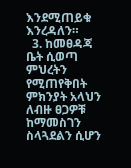እንደሚጠይቁ እንረዳለን።
  3. ከመፀዳጃ ቤት ሲወጣ ምህረትን የሚጠየቅበት ምክንያት አላህን ለብዙ ፀጋዎቹ ከማመስገን ስላጓደልን ሲሆን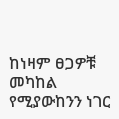ከነዛም ፀጋዎቹ መካከል የሚያውከንን ነገር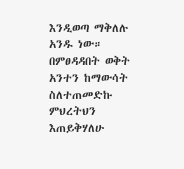እንዲወጣ ማቅለሉ አንዱ ነው። በምፀዳዳበት ወቅት አንተን ከማውሳት ስለተጠመድኩ ምህረትህን እጠይቅሃለሁ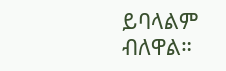ይባላልም ብለዋል።